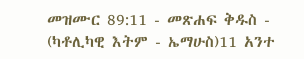መዝሙር 89:11 - መጽሐፍ ቅዱስ - (ካቶሊካዊ እትም - ኤማሁስ)11 አንተ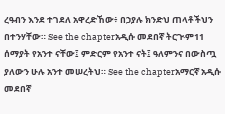ረዓብን እንደ ተገደለ አዋረድኸው፥ በኃያሉ ክንድህ ጠላቶችህን በተንሃቸው። See the chapterአዲሱ መደበኛ ትርጒም11 ሰማያት የአንተ ናቸው፤ ምድርም የአንተ ናት፤ ዓለምንና በውስጧ ያለውን ሁሉ አንተ መሠረትህ። See the chapterአማርኛ አዲሱ መደበኛ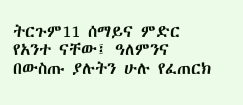ትርጉም11 ሰማይና ምድር የአንተ ናቸው፤ ዓለምንና በውስጡ ያሉትን ሁሉ የፈጠርክ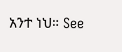አንተ ነህ። See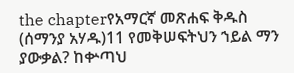the chapterየአማርኛ መጽሐፍ ቅዱስ (ሰማንያ አሃዱ)11 የመቅሠፍትህን ኀይል ማን ያውቃል? ከቍጣህ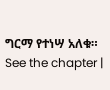ግርማ የተነሣ አለቁ። See the chapter |